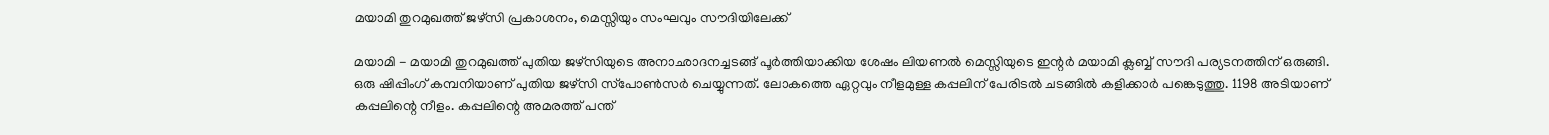മയാമി തുറമുഖത്ത് ജഴ്‌സി പ്രകാശനം, മെസ്സിയും സംഘവും സൗദിയിലേക്ക്

മയാമി - മയാമി തുറമുഖത്ത് പുതിയ ജഴ്‌സിയുടെ അനാഛാദനച്ചടങ്ങ് പൂര്‍ത്തിയാക്കിയ ശേഷം ലിയണല്‍ മെസ്സിയുടെ ഇന്റര്‍ മയാമി ക്ലബ്ബ് സൗദി പര്യടനത്തിന് ഒരുങ്ങി. ഒരു ഷിപ്പിംഗ് കമ്പനിയാണ് പുതിയ ജഴ്‌സി സ്‌പോണ്‍സര്‍ ചെയ്യുന്നത്. ലോകത്തെ ഏറ്റവും നീളമുള്ള കപ്പലിന് പേരിടല്‍ ചടങ്ങില്‍ കളിക്കാര്‍ പങ്കെടുത്തു. 1198 അടിയാണ് കപ്പലിന്റെ നീളം. കപ്പലിന്റെ അമരത്ത് പന്ത്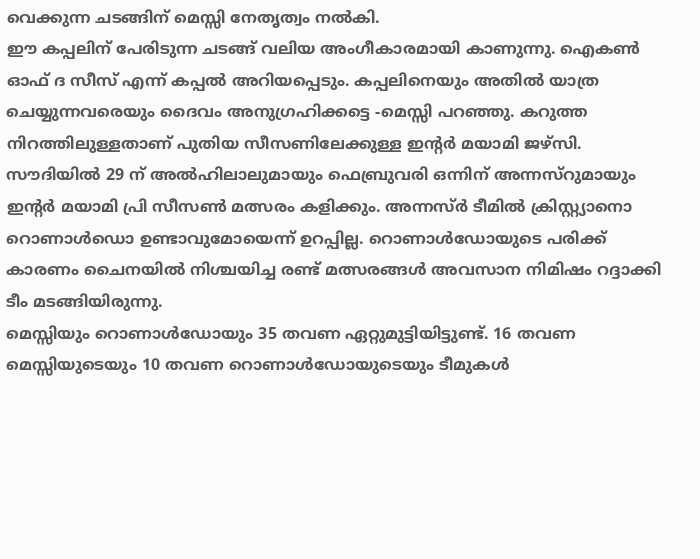വെക്കുന്ന ചടങ്ങിന് മെസ്സി നേതൃത്വം നല്‍കി.
ഈ കപ്പലിന് പേരിടുന്ന ചടങ്ങ് വലിയ അംഗീകാരമായി കാണുന്നു. ഐകണ്‍ ഓഫ് ദ സീസ് എന്ന് കപ്പല്‍ അറിയപ്പെടും. കപ്പലിനെയും അതില്‍ യാത്ര ചെയ്യുന്നവരെയും ദൈവം അനുഗ്രഹിക്കട്ടെ -മെസ്സി പറഞ്ഞു. കറുത്ത നിറത്തിലുള്ളതാണ് പുതിയ സീസണിലേക്കുള്ള ഇന്റര്‍ മയാമി ജഴ്‌സി.
സൗദിയില്‍ 29 ന് അല്‍ഹിലാലുമായും ഫെബ്രുവരി ഒന്നിന് അന്നസ്‌റുമായും ഇന്റര്‍ മയാമി പ്രി സീസണ്‍ മത്സരം കളിക്കും. അന്നസ്ര്‍ ടീമില്‍ ക്രിസ്റ്റ്യാനൊ റൊണാള്‍ഡൊ ഉണ്ടാവുമോയെന്ന് ഉറപ്പില്ല. റൊണാള്‍ഡോയുടെ പരിക്ക് കാരണം ചൈനയില്‍ നിശ്ചയിച്ച രണ്ട് മത്സരങ്ങള്‍ അവസാന നിമിഷം റദ്ദാക്കി ടീം മടങ്ങിയിരുന്നു.
മെസ്സിയും റൊണാള്‍ഡോയും 35 തവണ ഏറ്റുമുട്ടിയിട്ടുണ്ട്. 16 തവണ മെസ്സിയുടെയും 10 തവണ റൊണാള്‍ഡോയുടെയും ടീമുകള്‍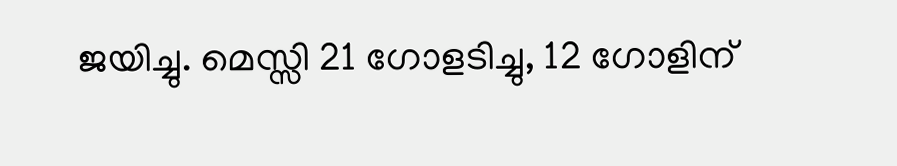ജയിച്ചു. മെസ്സി 21 ഗോളടിച്ചു, 12 ഗോളിന്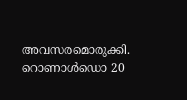അവസരമൊരുക്കി. റൊണാള്‍ഡൊ 20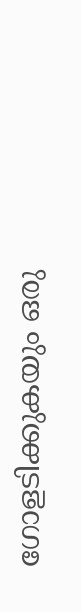ഗോളടിക്കുകയും ഒരു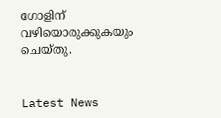ഗോളിന് വഴിയൊരുക്കുകയും ചെയ്തു.


Latest News